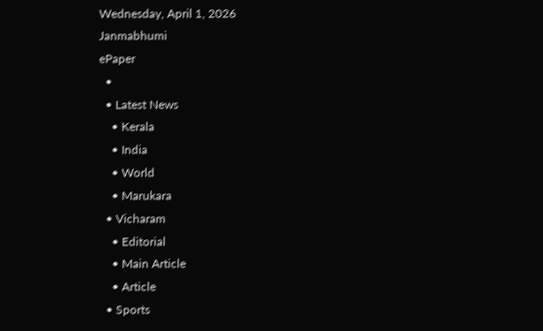Wednesday, April 1, 2026
Janmabhumi
ePaper
  •
  • Latest News
    • Kerala
    • India
    • World
    • Marukara
  • Vicharam
    • Editorial
    • Main Article
    • Article
  • Sports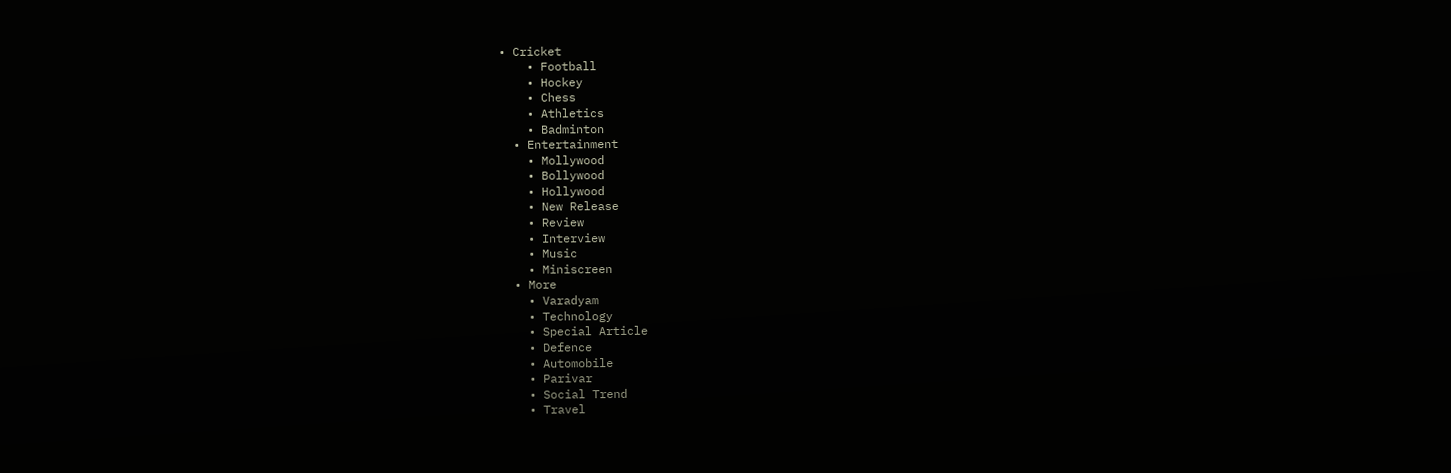• Cricket
    • Football
    • Hockey
    • Chess
    • Athletics
    • Badminton
  • Entertainment
    • Mollywood
    • Bollywood
    • Hollywood
    • New Release
    • Review
    • Interview
    • Music
    • Miniscreen
  • More
    • Varadyam
    • Technology
    • Special Article
    • Defence
    • Automobile
    • Parivar
    • Social Trend
    • Travel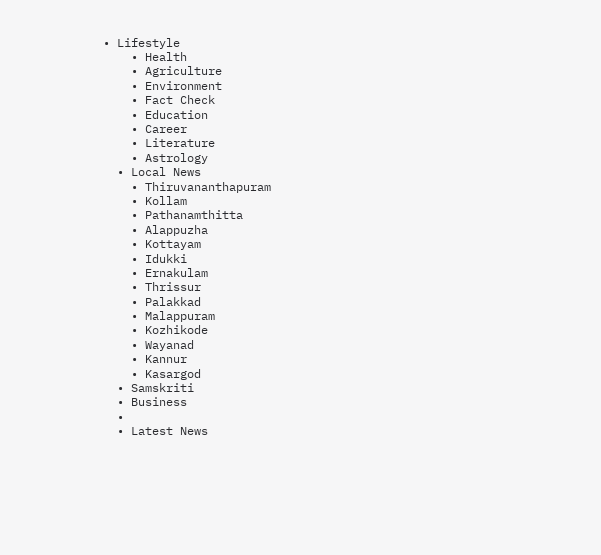• Lifestyle
    • Health
    • Agriculture
    • Environment
    • Fact Check
    • Education
    • Career
    • Literature
    • Astrology
  • Local News
    • Thiruvananthapuram
    • Kollam
    • Pathanamthitta
    • Alappuzha
    • Kottayam
    • Idukki
    • Ernakulam
    • Thrissur
    • Palakkad
    • Malappuram
    • Kozhikode
    • Wayanad
    • Kannur
    • Kasargod
  • Samskriti
  • Business
  •
  • Latest News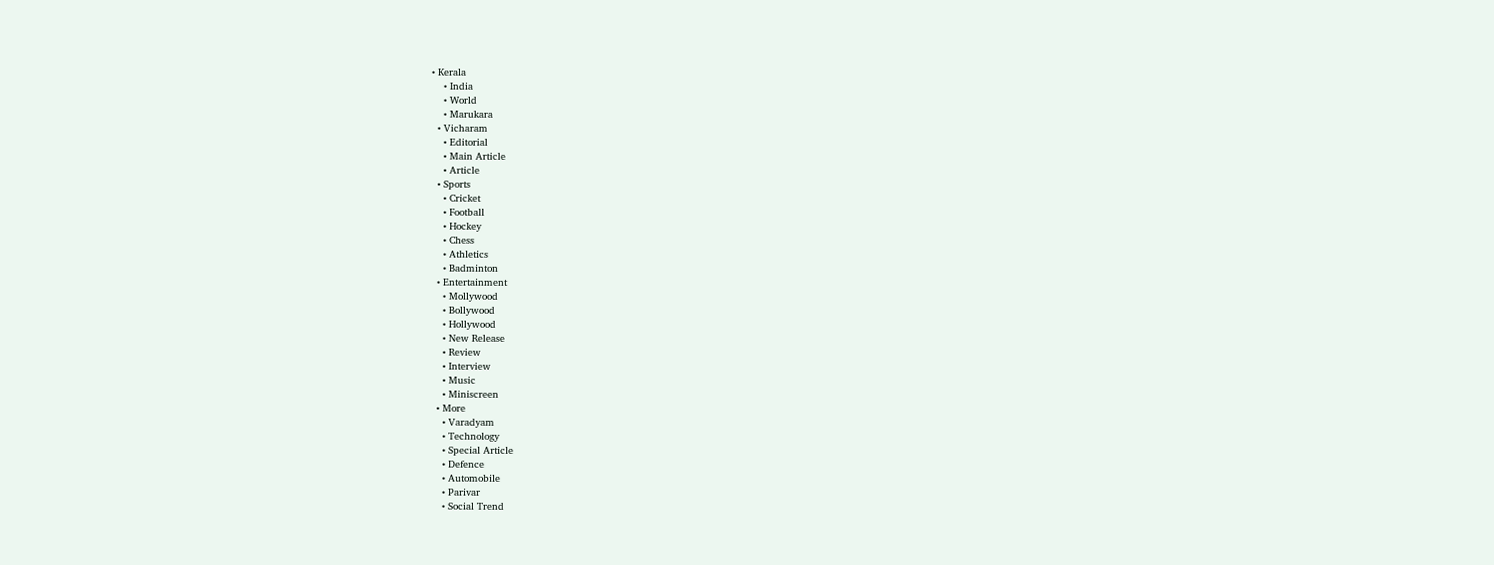• Kerala
    • India
    • World
    • Marukara
  • Vicharam
    • Editorial
    • Main Article
    • Article
  • Sports
    • Cricket
    • Football
    • Hockey
    • Chess
    • Athletics
    • Badminton
  • Entertainment
    • Mollywood
    • Bollywood
    • Hollywood
    • New Release
    • Review
    • Interview
    • Music
    • Miniscreen
  • More
    • Varadyam
    • Technology
    • Special Article
    • Defence
    • Automobile
    • Parivar
    • Social Trend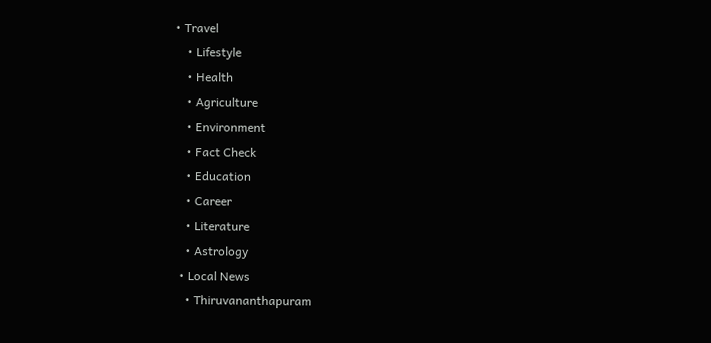• Travel
    • Lifestyle
    • Health
    • Agriculture
    • Environment
    • Fact Check
    • Education
    • Career
    • Literature
    • Astrology
  • Local News
    • Thiruvananthapuram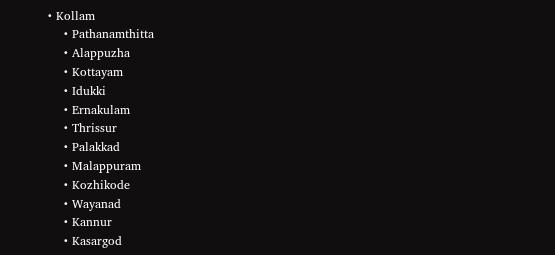• Kollam
    • Pathanamthitta
    • Alappuzha
    • Kottayam
    • Idukki
    • Ernakulam
    • Thrissur
    • Palakkad
    • Malappuram
    • Kozhikode
    • Wayanad
    • Kannur
    • Kasargod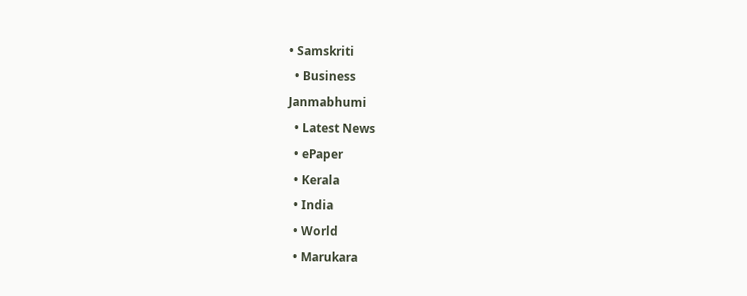• Samskriti
  • Business
Janmabhumi
  • Latest News
  • ePaper
  • Kerala
  • India
  • World
  • Marukara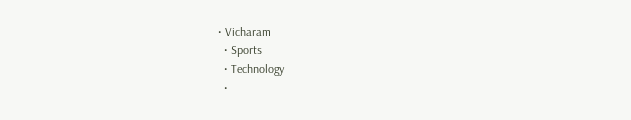• Vicharam
  • Sports
  • Technology
  •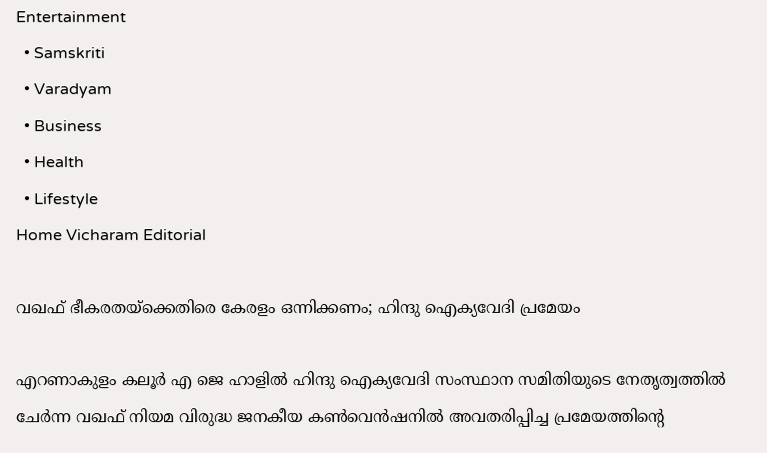Entertainment
  • Samskriti
  • Varadyam
  • Business
  • Health
  • Lifestyle
Home Vicharam Editorial

വഖഫ് ഭീകരതയ്‌ക്കെതിരെ കേരളം ഒന്നിക്കണം; ഹിന്ദു ഐക്യവേദി പ്രമേയം

എറണാകുളം കലൂര്‍ എ ജെ ഹാളില്‍ ഹിന്ദു ഐക്യവേദി സംസ്ഥാന സമിതിയുടെ നേതൃത്വത്തില്‍ ചേര്‍ന്ന വഖഫ് നിയമ വിരുദ്ധ ജനകീയ കണ്‍വെന്‍ഷനില്‍ അവതരിപ്പിച്ച പ്രമേയത്തിന്റെ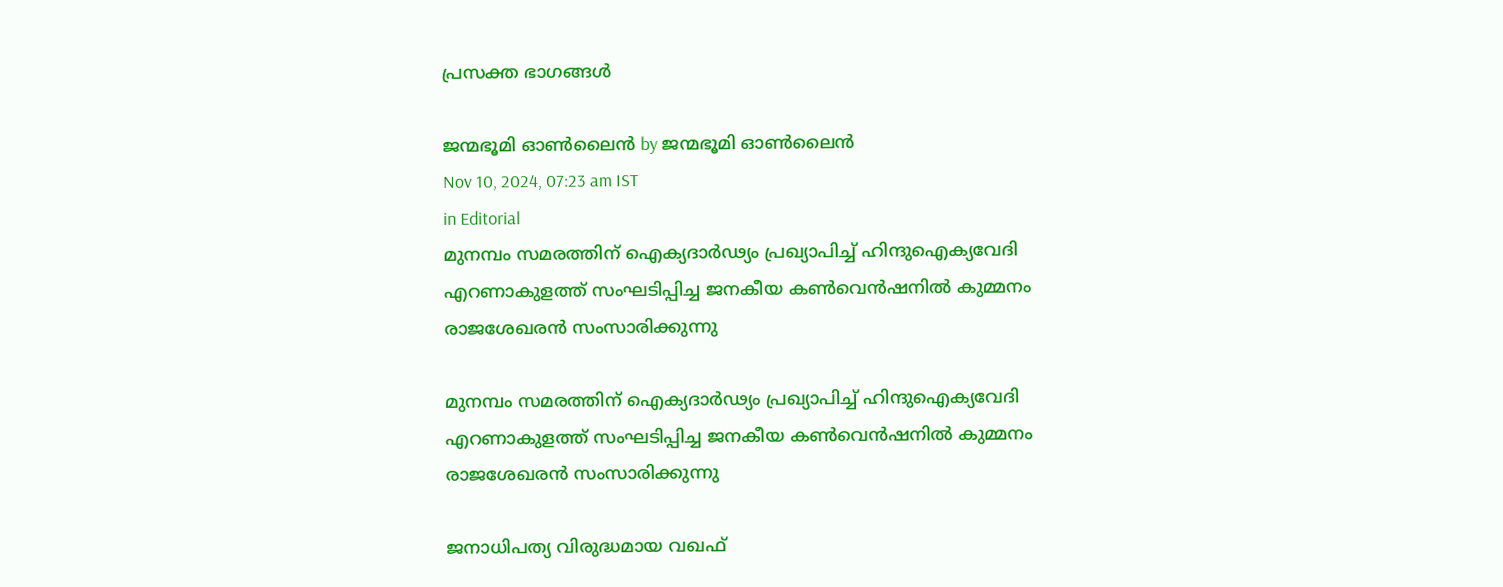പ്രസക്ത ഭാഗങ്ങള്‍

ജന്മഭൂമി ഓണ്‍ലൈന്‍ by ജന്മഭൂമി ഓണ്‍ലൈന്‍
Nov 10, 2024, 07:23 am IST
in Editorial
മുനമ്പം സമരത്തിന് ഐക്യദാര്‍ഢ്യം പ്രഖ്യാപിച്ച് ഹിന്ദുഐക്യവേദി എറണാകുളത്ത് സംഘടിപ്പിച്ച ജനകീയ കണ്‍വെന്‍ഷനില്‍ കുമ്മനം രാജശേഖരന്‍ സംസാരിക്കുന്നു

മുനമ്പം സമരത്തിന് ഐക്യദാര്‍ഢ്യം പ്രഖ്യാപിച്ച് ഹിന്ദുഐക്യവേദി എറണാകുളത്ത് സംഘടിപ്പിച്ച ജനകീയ കണ്‍വെന്‍ഷനില്‍ കുമ്മനം രാജശേഖരന്‍ സംസാരിക്കുന്നു

ജനാധിപത്യ വിരുദ്ധമായ വഖഫ്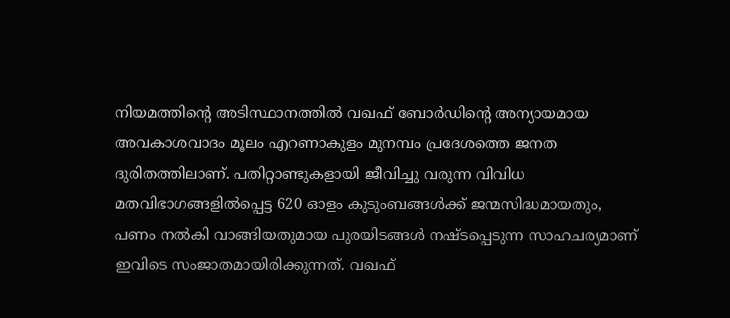നിയമത്തിന്റെ അടിസ്ഥാനത്തില്‍ വഖഫ് ബോര്‍ഡിന്റെ അന്യായമായ അവകാശവാദം മൂലം എറണാകുളം മുനമ്പം പ്രദേശത്തെ ജനത ദുരിതത്തിലാണ്. പതിറ്റാണ്ടുകളായി ജീവിച്ചു വരുന്ന വിവിധ മതവിഭാഗങ്ങളില്‍പ്പെട്ട 620 ഓളം കുടുംബങ്ങള്‍ക്ക് ജന്മസിദ്ധമായതും, പണം നല്‍കി വാങ്ങിയതുമായ പുരയിടങ്ങള്‍ നഷ്ടപ്പെടുന്ന സാഹചര്യമാണ് ഇവിടെ സംജാതമായിരിക്കുന്നത്. വഖഫ്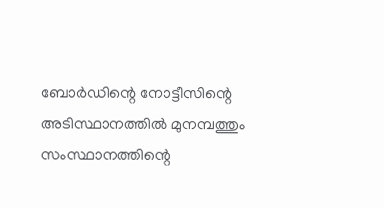ബോര്‍ഡിന്റെ നോട്ടീസിന്റെ അടിസ്ഥാനത്തില്‍ മുനമ്പത്തും സംസ്ഥാനത്തിന്റെ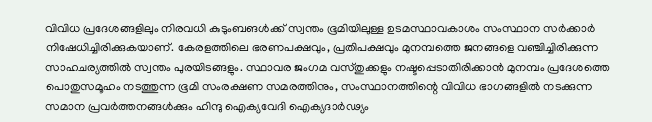വിവിധ പ്രദേശങ്ങളിലും നിരവധി കുടുംബങള്‍ക്ക് സ്വന്തം ഭൂമിയിലുള്ള ഉടമസ്ഥാവകാശം സംസ്ഥാന സര്‍ക്കാര്‍ നിഷേധിച്ചിരിക്കുകയാണ്. കേരളത്തിലെ ഭരണപക്ഷവും, പ്രതിപക്ഷവും മുനമ്പത്തെ ജനങ്ങളെ വഞ്ചിച്ചിരിക്കുന്ന സാഹചര്യത്തില്‍ സ്വന്തം പുരയിടങ്ങളും. സ്ഥാവര ജംഗമ വസ്തുക്കളും നഷ്ടപ്പെടാതിരിക്കാന്‍ മുനമ്പം പ്രദേശത്തെ പൊതുസമൂഹം നടത്തുന്ന ഭൂമി സംരക്ഷണ സമരത്തിനും, സംസ്ഥാനത്തിന്റെ വിവിധ ഭാഗങ്ങളില്‍ നടക്കുന്ന സമാന പ്രവര്‍ത്തനങ്ങള്‍ക്കും ഹിന്ദു ഐക്യവേദി ഐക്യദാര്‍ഢ്യം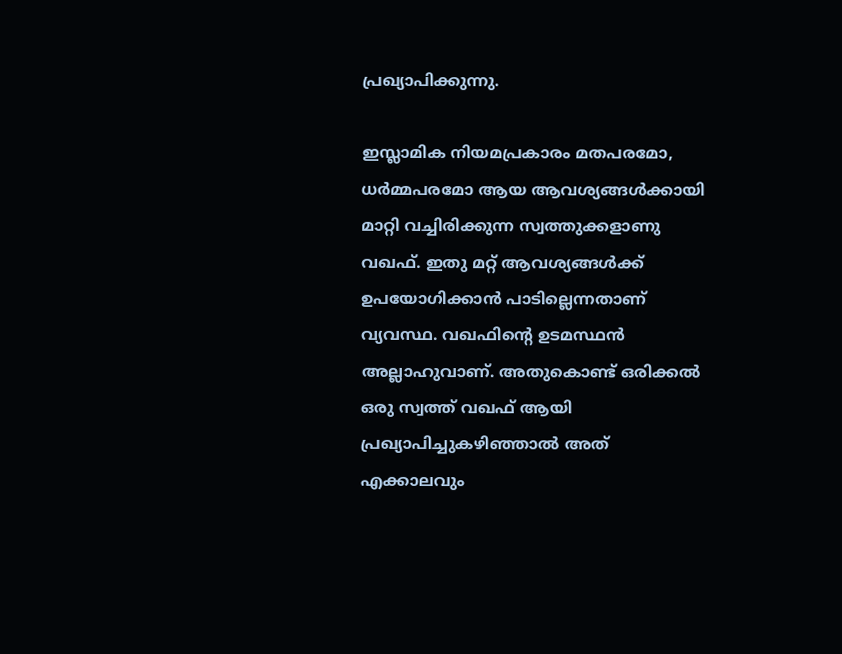പ്രഖ്യാപിക്കുന്നു.

ഇസ്ലാമിക നിയമപ്രകാരം മതപരമോ, ധര്‍മ്മപരമോ ആയ ആവശ്യങ്ങള്‍ക്കായി മാറ്റി വച്ചിരിക്കുന്ന സ്വത്തുക്കളാണു വഖഫ്. ഇതു മറ്റ് ആവശ്യങ്ങള്‍ക്ക് ഉപയോഗിക്കാന്‍ പാടില്ലെന്നതാണ് വ്യവസ്ഥ. വഖഫിന്റെ ഉടമസ്ഥന്‍ അല്ലാഹുവാണ്. അതുകൊണ്ട് ഒരിക്കല്‍ ഒരു സ്വത്ത് വഖഫ് ആയി പ്രഖ്യാപിച്ചുകഴിഞ്ഞാല്‍ അത് എക്കാലവും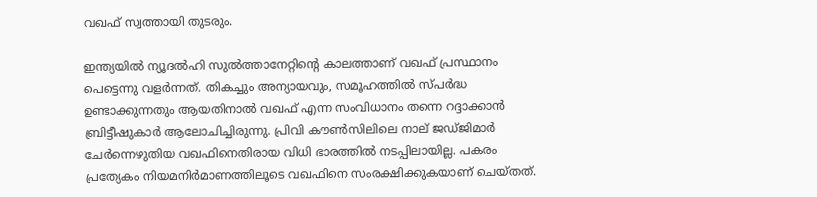വഖഫ് സ്വത്തായി തുടരും.

ഇന്ത്യയില്‍ ന്യൂദല്‍ഹി സുല്‍ത്താനേറ്റിന്റെ കാലത്താണ് വഖഫ് പ്രസ്ഥാനം പെട്ടെന്നു വളര്‍ന്നത്. തികച്ചും അന്യായവും, സമൂഹത്തില്‍ സ്പര്‍ദ്ധ ഉണ്ടാക്കുന്നതും ആയതിനാല്‍ വഖഫ് എന്ന സംവിധാനം തന്നെ റദ്ദാക്കാന്‍ ബ്രിട്ടീഷുകാര്‍ ആലോചിച്ചിരുന്നു. പ്രിവി കൗണ്‍സിലിലെ നാല് ജഡ്ജിമാര്‍ ചേര്‍ന്നെഴുതിയ വഖഫിനെതിരായ വിധി ഭാരത്തില്‍ നടപ്പിലായില്ല. പകരം പ്രത്യേകം നിയമനിര്‍മാണത്തിലൂടെ വഖഫിനെ സംരക്ഷിക്കുകയാണ് ചെയ്തത്.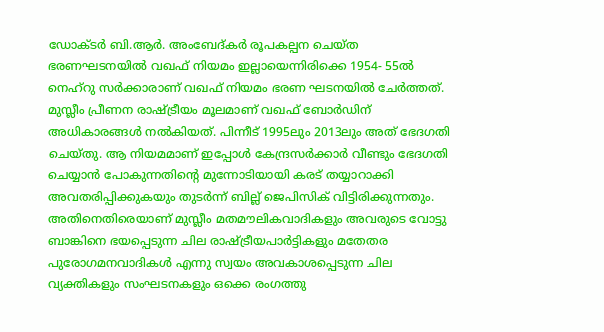ഡോക്ടര്‍ ബി.ആര്‍. അംബേദ്കര്‍ രൂപകല്പന ചെയ്ത ഭരണഘടനയില്‍ വഖഫ് നിയമം ഇല്ലായെന്നിരിക്കെ 1954- 55ല്‍ നെഹ്റു സര്‍ക്കാരാണ് വഖഫ് നിയമം ഭരണ ഘടനയില്‍ ചേര്‍ത്തത്. മുസ്ലീം പ്രീണന രാഷ്‌ട്രീയം മൂലമാണ് വഖഫ് ബോര്‍ഡിന് അധികാരങ്ങള്‍ നല്‍കിയത്. പിന്നീട് 1995ലും 2013ലും അത് ഭേദഗതി ചെയ്തു. ആ നിയമമാണ് ഇപ്പോള്‍ കേന്ദ്രസര്‍ക്കാര്‍ വീണ്ടും ഭേദഗതി ചെയ്യാന്‍ പോകുന്നതിന്റെ മുന്നോടിയായി കരട് തയ്യാറാക്കി അവതരിപ്പിക്കുകയും തുടര്‍ന്ന് ബില്ല് ജെപിസിക് വിട്ടിരിക്കുന്നതും. അതിനെതിരെയാണ് മുസ്ലീം മതമൗലികവാദികളും അവരുടെ വോട്ടു ബാങ്കിനെ ഭയപ്പെടുന്ന ചില രാഷ്‌ട്രീയപാര്‍ട്ടികളും മതേതര പുരോഗമനവാദികള്‍ എന്നു സ്വയം അവകാശപ്പെടുന്ന ചില വ്യക്തികളും സംഘടനകളും ഒക്കെ രംഗത്തു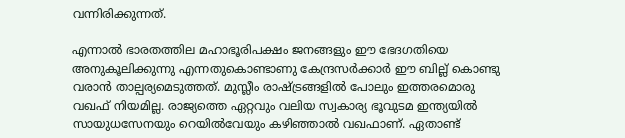വന്നിരിക്കുന്നത്.

എന്നാല്‍ ഭാരതത്തില മഹാഭൂരിപക്ഷം ജനങ്ങളും ഈ ഭേദഗതിയെ അനുകൂലിക്കുന്നു എന്നതുകൊണ്ടാണു കേന്ദ്രസര്‍ക്കാര്‍ ഈ ബില്ല് കൊണ്ടു വരാന്‍ താല്പര്യമെടുത്തത്. മുസ്ലീം രാഷ്‌ട്രങ്ങളില്‍ പോലും ഇത്തരമൊരു വഖഫ് നിയമില്ല. രാജ്യത്തെ ഏറ്റവും വലിയ സ്വകാര്യ ഭൂവുടമ ഇന്ത്യയില്‍ സായുധസേനയും റെയില്‍വേയും കഴിഞ്ഞാല്‍ വഖഫാണ്. ഏതാണ്ട്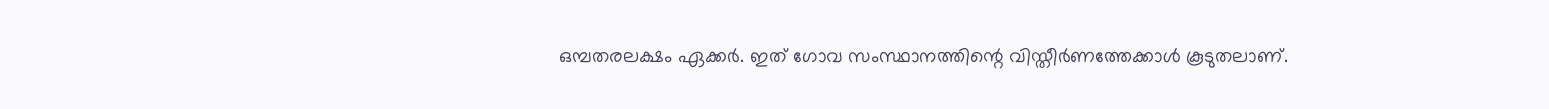ഒമ്പതരലക്ഷം ഏക്കര്‍. ഇത് ഗോവ സംസ്ഥാനത്തിന്റെ വിസ്തീര്‍ണത്തേക്കാള്‍ കൂടുതലാണ്.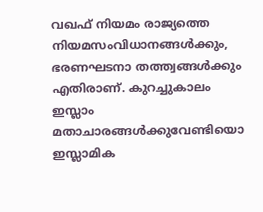വഖഫ് നിയമം രാജ്യത്തെ നിയമസംവിധാനങ്ങള്‍ക്കും, ഭരണഘടനാ തത്ത്വങ്ങള്‍ക്കും എതിരാണ്. കുറച്ചുകാലം ഇസ്ലാം മതാചാരങ്ങള്‍ക്കുവേണ്ടിയൊ ഇസ്ലാമിക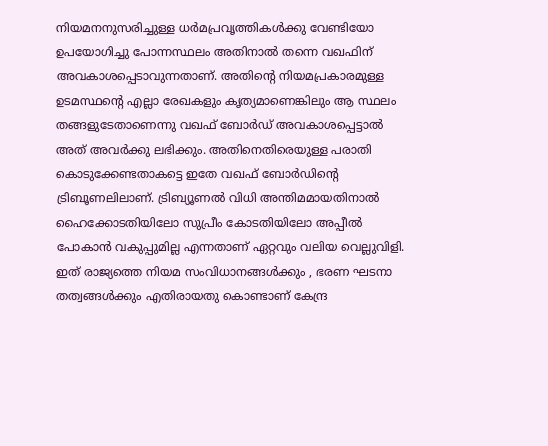നിയമനനുസരിച്ചുള്ള ധര്‍മപ്രവൃത്തികള്‍ക്കു വേണ്ടിയോ ഉപയോഗിച്ചു പോന്നസ്ഥലം അതിനാല്‍ തന്നെ വഖഫിന് അവകാശപ്പെടാവുന്നതാണ്. അതിന്റെ നിയമപ്രകാരമുള്ള ഉടമസ്ഥന്റെ എല്ലാ രേഖകളും കൃത്യമാണെങ്കിലും ആ സ്ഥലം തങ്ങളുടേതാണെന്നു വഖഫ് ബോര്‍ഡ് അവകാശപ്പെട്ടാല്‍ അത് അവര്‍ക്കു ലഭിക്കും. അതിനെതിരെയുള്ള പരാതി കൊടുക്കേണ്ടതാകട്ടെ ഇതേ വഖഫ് ബോര്‍ഡിന്റെ ട്രിബൂണലിലാണ്. ട്രിബ്യൂണല്‍ വിധി അന്തിമമായതിനാല്‍ ഹൈക്കോടതിയിലോ സുപ്രീം കോടതിയിലോ അപ്പീല്‍ പോകാന്‍ വകുപ്പുമില്ല എന്നതാണ് ഏറ്റവും വലിയ വെല്ലുവിളി. ഇത് രാജ്യത്തെ നിയമ സംവിധാനങ്ങള്‍ക്കും , ഭരണ ഘടനാ തത്വങ്ങള്‍ക്കും എതിരായതു കൊണ്ടാണ് കേന്ദ്ര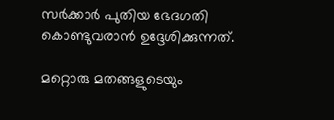സര്‍ക്കാര്‍ പുതിയ ഭേദഗതി കൊണ്ടുവരാന്‍ ഉദ്ദേശിക്കുന്നത്.

മറ്റൊരു മതങ്ങളുടെയും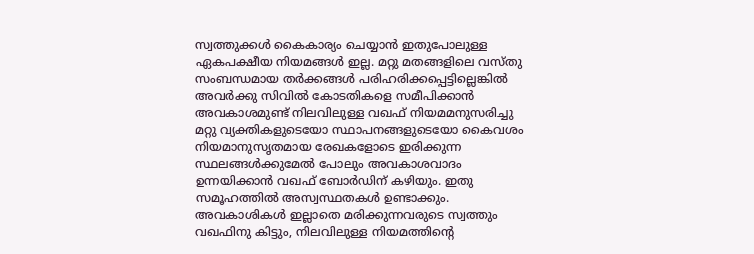സ്വത്തുക്കള്‍ കൈകാര്യം ചെയ്യാന്‍ ഇതുപോലുള്ള ഏകപക്ഷീയ നിയമങ്ങള്‍ ഇല്ല. മറ്റു മതങ്ങളിലെ വസ്തു സംബന്ധമായ തര്‍ക്കങ്ങള്‍ പരിഹരിക്കപ്പെട്ടില്ലെങ്കില്‍ അവര്‍ക്കു സിവില്‍ കോടതികളെ സമീപിക്കാന്‍ അവകാശമുണ്ട് നിലവിലുള്ള വഖഫ് നിയമമനുസരിച്ചു മറ്റു വ്യക്തികളുടെയോ സ്ഥാപനങ്ങളുടെയോ കൈവശം നിയമാനുസൃതമായ രേഖകളോടെ ഇരിക്കുന്ന സ്ഥലങ്ങള്‍ക്കുമേല്‍ പോലും അവകാശവാദം ഉന്നയിക്കാന്‍ വഖഫ് ബോര്‍ഡിന് കഴിയും. ഇതു സമൂഹത്തില്‍ അസ്വസ്ഥതകള്‍ ഉണ്ടാക്കും. അവകാശികള്‍ ഇല്ലാതെ മരിക്കുന്നവരുടെ സ്വത്തും വഖഫിനു കിട്ടും, നിലവിലുള്ള നിയമത്തിന്റെ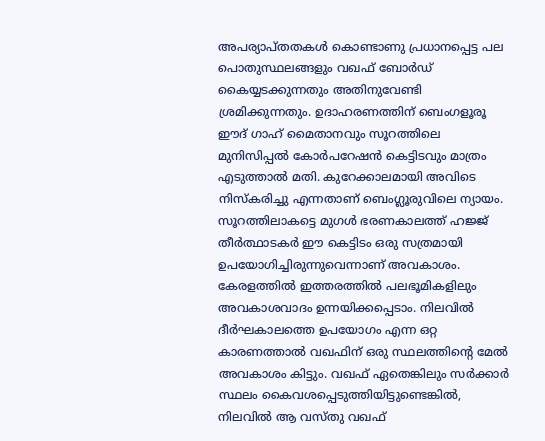അപര്യാപ്തതകള്‍ കൊണ്ടാണു പ്രധാനപ്പെട്ട പല പൊതുസ്ഥലങ്ങളും വഖഫ് ബോര്‍ഡ് കൈയ്യടക്കുന്നതും അതിനുവേണ്ടി ശ്രമിക്കുന്നതും. ഉദാഹരണത്തിന് ബെംഗളൂരൂ ഈദ് ഗാഹ് മൈതാനവും സൂറത്തിലെ മുനിസിപ്പല്‍ കോര്‍പറേഷന്‍ കെട്ടിടവും മാത്രം എടുത്താല്‍ മതി. കുറേക്കാലമായി അവിടെ നിസ്‌കരിച്ചു എന്നതാണ് ബെംഗ്ലൂരുവിലെ ന്യായം. സൂറത്തിലാകട്ടെ മുഗള്‍ ഭരണകാലത്ത് ഹജ്ജ് തീര്‍ത്ഥാടകര്‍ ഈ കെട്ടിടം ഒരു സത്രമായി ഉപയോഗിച്ചിരുന്നുവെന്നാണ് അവകാശം. കേരളത്തില്‍ ഇത്തരത്തില്‍ പലഭൂമികളിലും അവകാശവാദം ഉന്നയിക്കപ്പെടാം. നിലവില്‍ ദീര്‍ഘകാലത്തെ ഉപയോഗം എന്ന ഒറ്റ കാരണത്താല്‍ വഖഫിന് ഒരു സ്ഥലത്തിന്റെ മേല്‍ അവകാശം കിട്ടും. വഖഫ് ഏതെങ്കിലും സര്‍ക്കാര്‍ സ്ഥലം കൈവശപ്പെടുത്തിയിട്ടുണ്ടെങ്കില്‍, നിലവില്‍ ആ വസ്തു വഖഫ്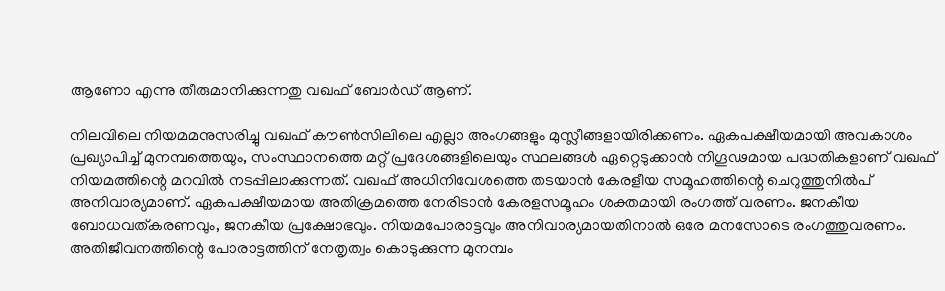ആണോ എന്നു തീരുമാനിക്കുന്നതു വഖഫ് ബോര്‍ഡ് ആണ്.

നിലവിലെ നിയമമനുസരിച്ചു വഖഫ് കൗണ്‍സിലിലെ എല്ലാ അംഗങ്ങളും മുസ്ലീങ്ങളായിരിക്കണം. ഏകപക്ഷീയമായി അവകാശം പ്രഖ്യാപിച്ച് മുനമ്പത്തെയും, സംസ്ഥാനത്തെ മറ്റ് പ്രദേശങ്ങളിലെയും സ്ഥലങ്ങള്‍ ഏറ്റെടുക്കാന്‍ നിഗൂഢമായ പദ്ധതികളാണ് വഖഫ് നിയമത്തിന്റെ മറവില്‍ നടപ്പിലാക്കുന്നത്. വഖഫ് അധിനിവേശത്തെ തടയാന്‍ കേരളീയ സമൂഹത്തിന്റെ ചെറുത്തുനില്‍പ് അനിവാര്യമാണ്. ഏകപക്ഷീയമായ അതിക്രമത്തെ നേരിടാന്‍ കേരളസമൂഹം ശക്തമായി രംഗത്ത് വരണം. ജനകീയ ബോധവത്കരണവും, ജനകീയ പ്രക്ഷോഭവും. നിയമപോരാട്ടവും അനിവാര്യമായതിനാല്‍ ഒരേ മനസോടെ രംഗത്തുവരണം. അതിജീവനത്തിന്റെ പോരാട്ടത്തിന് നേതൃത്വം കൊടുക്കുന്ന മുനമ്പം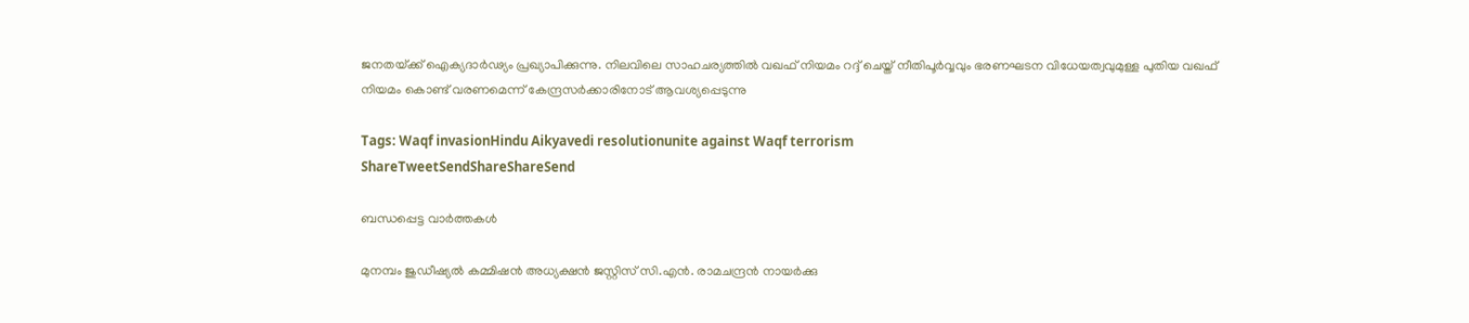ജനതയ്‌ക്ക് ഐക്യദാര്‍ഢ്യം പ്രഖ്യാപിക്കുന്നു. നിലവിലെ സാഹചര്യത്തില്‍ വഖഫ് നിയമം റദ്ദ് ചെയ്ത് നീതിപൂര്‍വ്വവും ഭരണഘടന വിധേയത്വവുമുള്ള പുതിയ വഖഫ് നിയമം കൊണ്ട് വരണമെന്ന് കേന്ദ്രസര്‍ക്കാരിനോട് ആവശ്യപ്പെടുന്നു

Tags: Waqf invasionHindu Aikyavedi resolutionunite against Waqf terrorism
ShareTweetSendShareShareSend

ബന്ധപ്പെട്ട വാര്‍ത്തകള്‍

മുനമ്പം ജുഡീഷ്യല്‍ കമ്മിഷന്‍ അധ്യക്ഷന്‍ ജസ്റ്റിസ് സി.എന്‍. രാമചന്ദ്രന്‍ നായര്‍ക്കു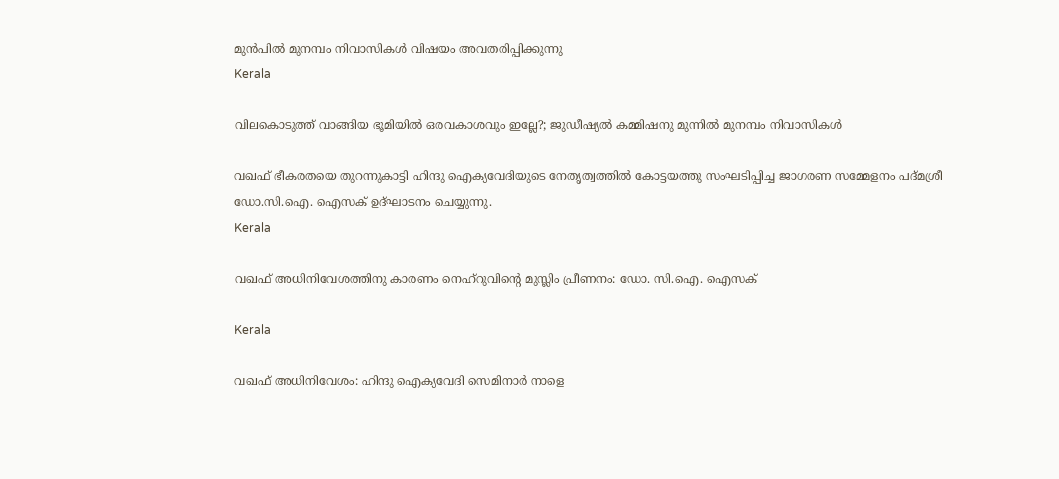മുന്‍പില്‍ മുനമ്പം നിവാസികള്‍ വിഷയം അവതരിപ്പിക്കുന്നു
Kerala

വിലകൊടുത്ത് വാങ്ങിയ ഭൂമിയില്‍ ഒരവകാശവും ഇല്ലേ?; ജുഡീഷ്യല്‍ കമ്മിഷനു മുന്നില്‍ മുനമ്പം നിവാസികള്‍

വഖഫ് ഭീകരതയെ തുറന്നുകാട്ടി ഹിന്ദു ഐക്യവേദിയുടെ നേതൃത്വത്തില്‍ കോട്ടയത്തു സംഘടിപ്പിച്ച ജാഗരണ സമ്മേളനം പദ്മശ്രീ ഡോ.സി.ഐ. ഐസക് ഉദ്ഘാടനം ചെയ്യുന്നു.
Kerala

വഖഫ് അധിനിവേശത്തിനു കാരണം നെഹ്റുവിന്റെ മുസ്ലിം പ്രീണനം: ഡോ. സി.ഐ. ഐസക്

Kerala

വഖഫ് അധിനിവേശം: ഹിന്ദു ഐക്യവേദി സെമിനാര്‍ നാളെ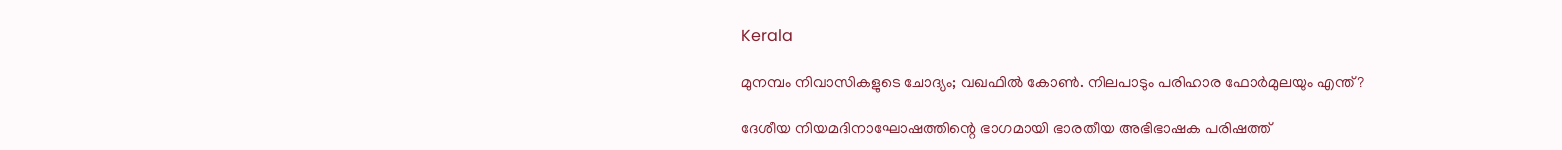Kerala

മുനമ്പം നിവാസികളുടെ ചോദ്യം; വഖഫില്‍ കോണ്‍. നിലപാടും പരിഹാര ഫോര്‍മുലയും എന്ത്?

ദേശീയ നിയമദിനാഘോഷത്തിന്റെ ഭാഗമായി ഭാരതീയ അഭിഭാഷക പരിഷത്ത്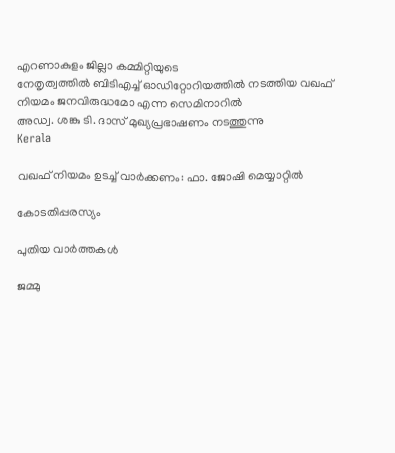എറണാകുളം ജില്ലാ കമ്മിറ്റിയുടെ
നേതൃത്വത്തില്‍ ബിടിഎച്ച് ഓഡിറ്റോറിയത്തില്‍ നടത്തിയ വഖഫ് നിയമം ജനവിരുദ്ധമോ എന്ന സെമിനാറില്‍
അഡ്വ. ശങ്കു ടി. ദാസ് മുഖ്യപ്രഭാഷണം നടത്തുന്നു
Kerala

വഖഫ് നിയമം ഉടച്ച് വാര്‍ക്കണം: ഫാ. ജോഷി മെയ്യാറ്റില്‍

കോടതിപ്പരസ്യം

പുതിയ വാര്‍ത്തകള്‍

ജമ്മു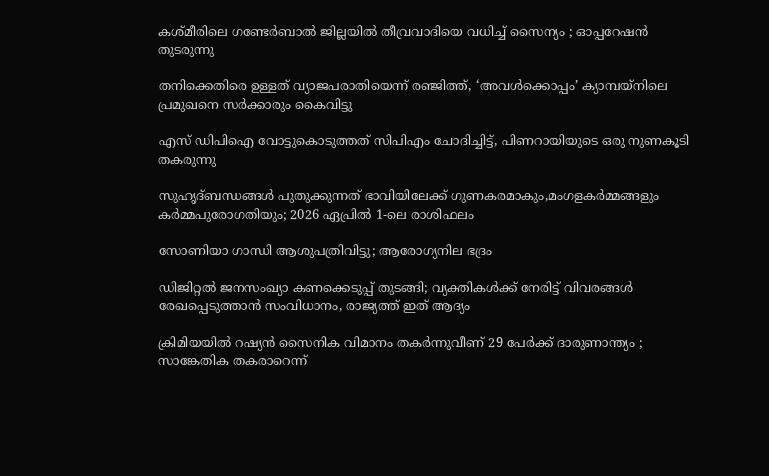കശ്മീരിലെ ഗണ്ടേർബാൽ ജില്ലയിൽ തീവ്രവാദിയെ വധിച്ച് സൈന്യം ; ഓപ്പറേഷൻ തുടരുന്നു

തനിക്കെതിരെ ഉള്ളത് വ്യാജപരാതിയെന്ന് രഞ്ജിത്ത്, ‘അവൾക്കൊപ്പം’ ക്യാമ്പയ്‌നിലെ പ്രമുഖനെ സർക്കാരും കൈവിട്ടു

എസ് ഡിപിഐ വോട്ടുകൊടുത്തത് സിപിഎം ചോദിച്ചിട്ട്, പിണറായിയുടെ ഒരു നുണകൂടി തകരുന്നു

സുഹൃദ്‌ബന്ധങ്ങൾ പുതുക്കുന്നത് ഭാവിയിലേക്ക് ഗുണകരമാകും,മംഗളകർമ്മങ്ങളും കർമ്മപുരോഗതിയും; 2026 ഏപ്രിൽ 1-ലെ രാശിഫലം

സോണിയാ ഗാന്ധി ആശുപത്രിവിട്ടു; ആരോഗ്യനില ഭദ്രം

ഡിജിറ്റൽ ജനസംഖ്യാ കണക്കെടുപ്പ് തുടങ്ങി; വ്യക്തികൾക്ക് നേരിട്ട് വിവരങ്ങൾ രേഖപ്പെടുത്താൻ സംവിധാനം, രാജ്യത്ത് ഇത് ആദ്യം

ക്രിമിയയിൽ റഷ്യൻ സൈനിക വിമാനം തകർന്നുവീണ് 29 പേർക്ക് ദാരുണാന്ത്യം ; സാങ്കേതിക തകരാറെന്ന്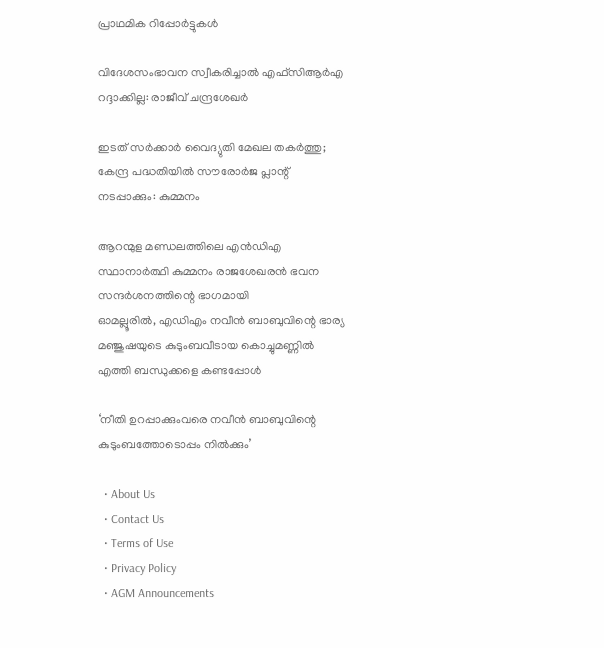പ്രാഥമിക റിപ്പോർട്ടുകൾ

വിദേശസംഭാവന സ്വീകരിച്ചാല്‍ എഫ്‌സിആര്‍എ റദ്ദാക്കില്ല: രാജീവ് ചന്ദ്രശേഖര്‍

ഇടത് സര്‍ക്കാര്‍ വൈദ്യുതി മേഖല തകര്‍ത്തു; കേന്ദ്ര പദ്ധതിയില്‍ സൗരോര്‍ജ പ്ലാന്റ് നടപ്പാക്കും: കുമ്മനം

ആറന്മുള മണ്ഡലത്തിലെ എന്‍ഡിഎ സ്ഥാനാര്‍ത്ഥി കുമ്മനം രാജശേഖരന്‍ ഭവന സന്ദര്‍ശനത്തിന്റെ ഭാഗമായി
ഓമല്ലൂരില്‍, എഡിഎം നവീന്‍ ബാബുവിന്റെ ഭാര്യ മഞ്ജുഷയുടെ കുടുംബവീടായ കൊച്ചുമണ്ണില്‍ എത്തി ബന്ധുക്കളെ കണ്ടപ്പോള്‍

‘നീതി ഉറപ്പാക്കുംവരെ നവീന്‍ ബാബുവിന്റെ കുടുംബത്തോടൊപ്പം നില്‍ക്കും’

  • About Us
  • Contact Us
  • Terms of Use
  • Privacy Policy
  • AGM Announcements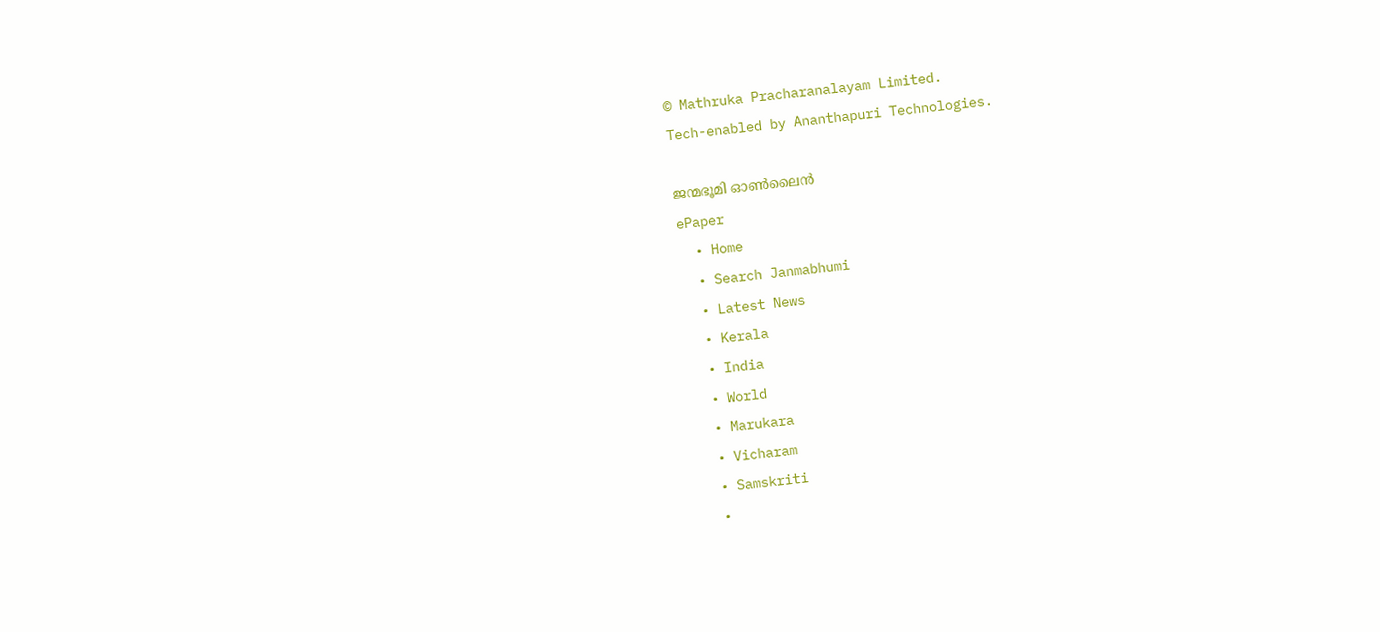© Mathruka Pracharanalayam Limited.
Tech-enabled by Ananthapuri Technologies.

ജന്മഭൂമി ഓണ്‍ലൈന്‍
ePaper
  • Home
  • Search Janmabhumi
  • Latest News
  • Kerala
  • India
  • World
  • Marukara
  • Vicharam
  • Samskriti
  •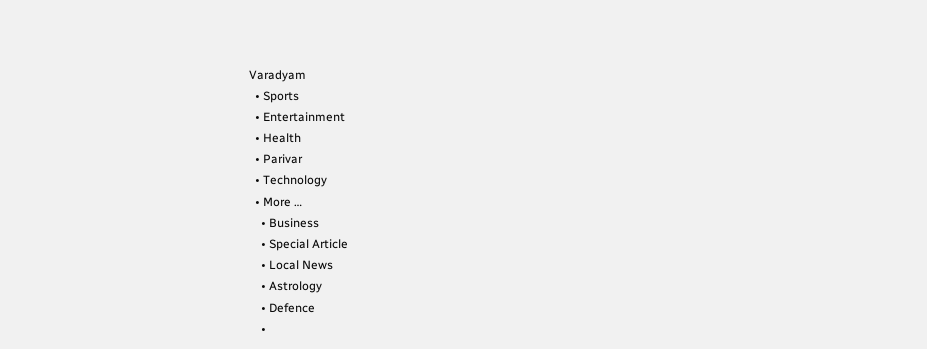Varadyam
  • Sports
  • Entertainment
  • Health
  • Parivar
  • Technology
  • More …
    • Business
    • Special Article
    • Local News
    • Astrology
    • Defence
    •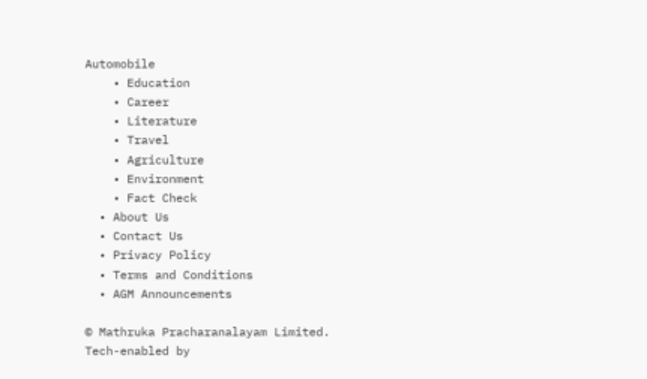Automobile
    • Education
    • Career
    • Literature
    • Travel
    • Agriculture
    • Environment
    • Fact Check
  • About Us
  • Contact Us
  • Privacy Policy
  • Terms and Conditions
  • AGM Announcements

© Mathruka Pracharanalayam Limited.
Tech-enabled by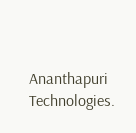Ananthapuri Technologies.